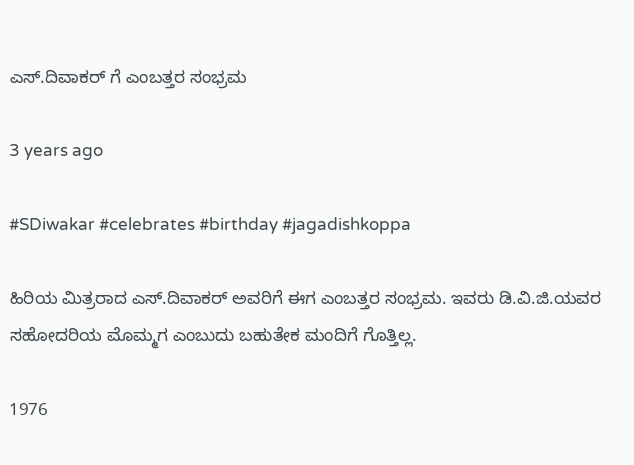ಎಸ್.ದಿವಾಕರ್ ಗೆ ಎಂಬತ್ತರ ಸಂಭ್ರಮ

3 years ago

#SDiwakar #celebrates #birthday #jagadishkoppa

ಹಿರಿಯ ಮಿತ್ರರಾದ ಎಸ್.ದಿವಾಕರ್ ಅವರಿಗೆ ಈಗ ಎಂಬತ್ತರ ಸಂಭ್ರಮ. ಇವರು ಡಿ.ವಿ.ಜಿ.ಯವರ ಸಹೋದರಿಯ ಮೊಮ್ಮಗ ಎಂಬುದು ಬಹುತೇಕ ಮಂದಿಗೆ ಗೊತ್ತಿಲ್ಲ.

1976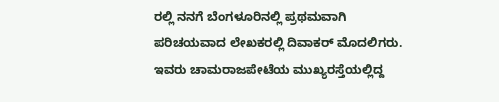ರಲ್ಲಿ ನನಗೆ ಬೆಂಗಳೂರಿನಲ್ಲಿ ಪ್ರಥಮವಾಗಿ ಪರಿಚಯವಾದ ಲೇಖಕರಲ್ಲಿ ದಿವಾಕರ್ ಮೊದಲಿಗರು. ಇವರು ಚಾಮರಾಜಪೇಟೆಯ ಮುಖ್ಯರಸ್ತೆಯಲ್ಲಿದ್ದ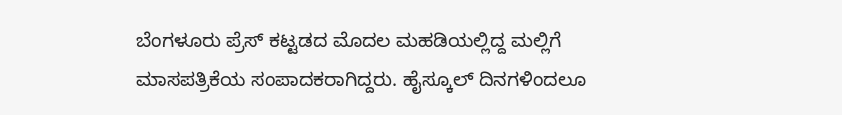ಬೆಂಗಳೂರು ಪ್ರೆಸ್ ಕಟ್ಟಡದ ಮೊದಲ ಮಹಡಿಯಲ್ಲಿದ್ದ ಮಲ್ಲಿಗೆ ಮಾಸಪತ್ರಿಕೆಯ ಸಂಪಾದಕರಾಗಿದ್ದರು. ಹೈಸ್ಕೂಲ್ ದಿನಗಳಿಂದಲೂ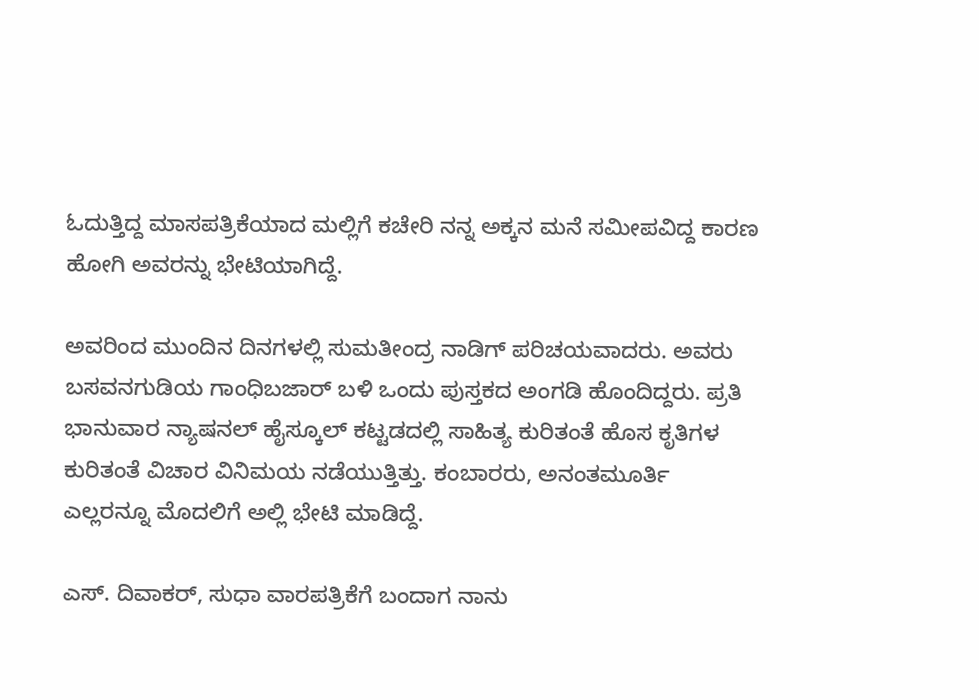ಓದುತ್ತಿದ್ದ ಮಾಸಪತ್ರಿಕೆಯಾದ ಮಲ್ಲಿಗೆ ಕಚೇರಿ ನನ್ನ ಅಕ್ಕನ ಮನೆ ಸಮೀಪವಿದ್ದ ಕಾರಣ ಹೋಗಿ ಅವರನ್ನು ಭೇಟಿಯಾಗಿದ್ದೆ.

ಅವರಿಂದ ಮುಂದಿನ ದಿನಗಳಲ್ಲಿ ಸುಮತೀಂದ್ರ ನಾಡಿಗ್ ಪರಿಚಯವಾದರು. ಅವರು ಬಸವನಗುಡಿಯ ಗಾಂಧಿಬಜಾರ್ ಬಳಿ ಒಂದು ಪುಸ್ತಕದ ಅಂಗಡಿ ಹೊಂದಿದ್ದರು. ಪ್ರತಿ ಭಾನುವಾರ ನ್ಯಾಷನಲ್ ಹೈಸ್ಕೂಲ್ ಕಟ್ಟಡದಲ್ಲಿ ಸಾಹಿತ್ಯ ಕುರಿತಂತೆ ಹೊಸ ಕೃತಿಗಳ ಕುರಿತಂತೆ ವಿಚಾರ ವಿನಿಮಯ ನಡೆಯುತ್ತಿತ್ತು. ಕಂಬಾರರು, ಅನಂತಮೂರ್ತಿ ಎಲ್ಲರನ್ನೂ ಮೊದಲಿಗೆ ಅಲ್ಲಿ ಭೇಟಿ ಮಾಡಿದ್ದೆ.

ಎಸ್. ದಿವಾಕರ್, ಸುಧಾ ವಾರಪತ್ರಿಕೆಗೆ ಬಂದಾಗ ನಾನು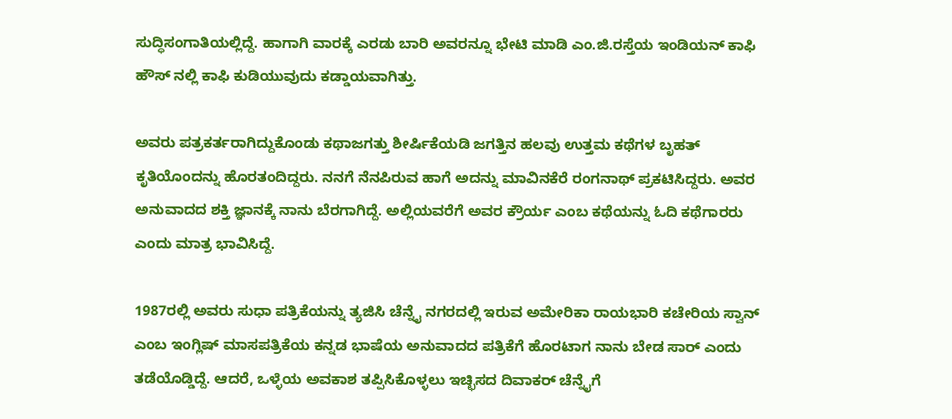ಸುದ್ಧಿಸಂಗಾತಿಯಲ್ಲಿದ್ದೆ. ಹಾಗಾಗಿ ವಾರಕ್ಕೆ ಎರಡು ಬಾರಿ ಅವರನ್ನೂ ಭೇಟಿ ಮಾಡಿ ಎಂ.ಜಿ.ರಸ್ತೆಯ ಇಂಡಿಯನ್ ಕಾಫಿ ಹೌಸ್ ನಲ್ಲಿ ಕಾಫಿ ಕುಡಿಯುವುದು ಕಡ್ಡಾಯವಾಗಿತ್ತು.

ಅವರು ಪತ್ರಕರ್ತರಾಗಿದ್ದುಕೊಂಡು ಕಥಾಜಗತ್ತು ಶೀರ್ಷಿಕೆಯಡಿ ಜಗತ್ತಿನ ಹಲವು ಉತ್ತಮ ಕಥೆಗಳ ಬೃಹತ್ ಕೃತಿಯೊಂದನ್ನು ಹೊರತಂದಿದ್ದರು. ನನಗೆ ನೆನಪಿರುವ ಹಾಗೆ ಅದನ್ನು ಮಾವಿನಕೆರೆ ರಂಗನಾಥ್ ಪ್ರಕಟಿಸಿದ್ದರು. ಅವರ ಅನುವಾದದ ಶಕ್ತಿ ಜ್ಞಾನಕ್ಕೆ ನಾನು ಬೆರಗಾಗಿದ್ದೆ. ಅಲ್ಲಿಯವರೆಗೆ ಅವರ ಕ್ರೌರ್ಯ ಎಂಬ ಕಥೆಯನ್ನು ಓದಿ ಕಥೆಗಾರರು ಎಂದು ಮಾತ್ರ ಭಾವಿಸಿದ್ದೆ.

1987ರಲ್ಲಿ ಅವರು ಸುಧಾ ಪತ್ರಿಕೆಯನ್ನು ತ್ಯಜಿಸಿ ಚೆನ್ನೈ ನಗರದಲ್ಲಿ ಇರುವ ಅಮೇರಿಕಾ ರಾಯಭಾರಿ ಕಚೇರಿಯ ಸ್ವಾನ್ ಎಂಬ ಇಂಗ್ಲಿಷ್ ಮಾಸಪತ್ರಿಕೆಯ ಕನ್ನಡ ಭಾಷೆಯ ಅನುವಾದದ ಪತ್ರಿಕೆಗೆ ಹೊರಟಾಗ ನಾನು ಬೇಡ ಸಾರ್ ಎಂದು ತಡೆಯೊಡ್ಡಿದ್ದೆ. ಆದರೆ, ಒಳ್ಳೆಯ ಅವಕಾಶ ತಪ್ಪಿಸಿಕೊಳ್ಳಲು ಇಚ್ಛಿಸದ ದಿವಾಕರ್ ಚೆನ್ನೈಗೆ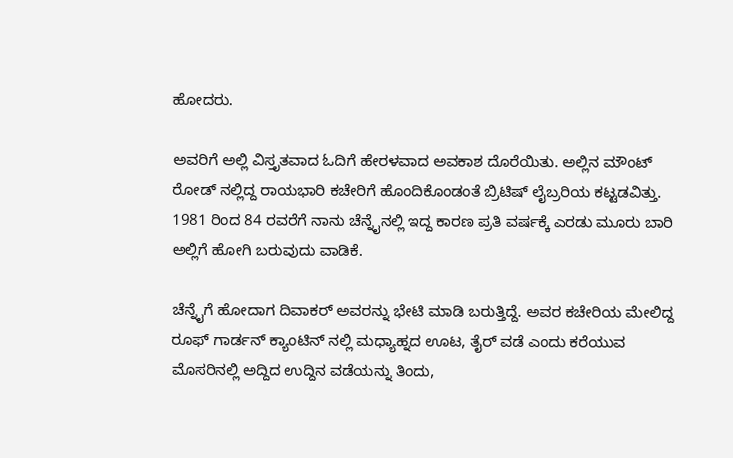ಹೋದರು.

ಅವರಿಗೆ ಅಲ್ಲಿ ವಿಸ್ತೃತವಾದ ಓದಿಗೆ ಹೇರಳವಾದ ಅವಕಾಶ ದೊರೆಯಿತು. ಅಲ್ಲಿನ ಮೌಂಟ್ ರೋಡ್ ನಲ್ಲಿದ್ದ ರಾಯಭಾರಿ ಕಚೇರಿಗೆ ಹೊಂದಿಕೊಂಡಂತೆ ಬ್ರಿಟಿಷ್ ಲೈಬ್ರರಿಯ ಕಟ್ಟಡವಿತ್ತು. 1981 ರಿಂದ 84 ರವರೆಗೆ ನಾನು ಚೆನ್ನೈನಲ್ಲಿ ಇದ್ದ ಕಾರಣ ಪ್ರತಿ ವರ್ಷಕ್ಕೆ ಎರಡು ಮೂರು ಬಾರಿ ಅಲ್ಲಿಗೆ ಹೋಗಿ ಬರುವುದು ವಾಡಿಕೆ.

ಚೆನ್ನೈಗೆ ಹೋದಾಗ ದಿವಾಕರ್ ಅವರನ್ನು ಭೇಟಿ ಮಾಡಿ ಬರುತ್ತಿದ್ದೆ. ಅವರ ಕಚೇರಿಯ ಮೇಲಿದ್ದ ರೂಫ್ ಗಾರ್ಡನ್ ಕ್ಯಾಂಟಿನ್ ನಲ್ಲಿ ಮಧ್ಯಾಹ್ನದ ಊಟ, ತೈರ್ ವಡೆ ಎಂದು ಕರೆಯುವ ಮೊಸರಿನಲ್ಲಿ ಅದ್ದಿದ ಉದ್ದಿನ ವಡೆಯನ್ನು ತಿಂದು,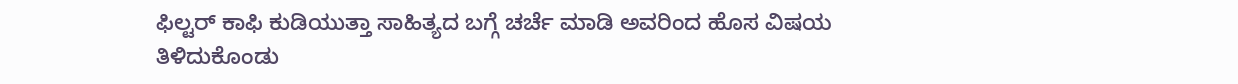ಫಿಲ್ಟರ್ ಕಾಫಿ ಕುಡಿಯುತ್ತಾ ಸಾಹಿತ್ಯದ ಬಗ್ಗೆ ಚರ್ಚೆ ಮಾಡಿ ಅವರಿಂದ ಹೊಸ ವಿಷಯ ತಿಳಿದುಕೊಂಡು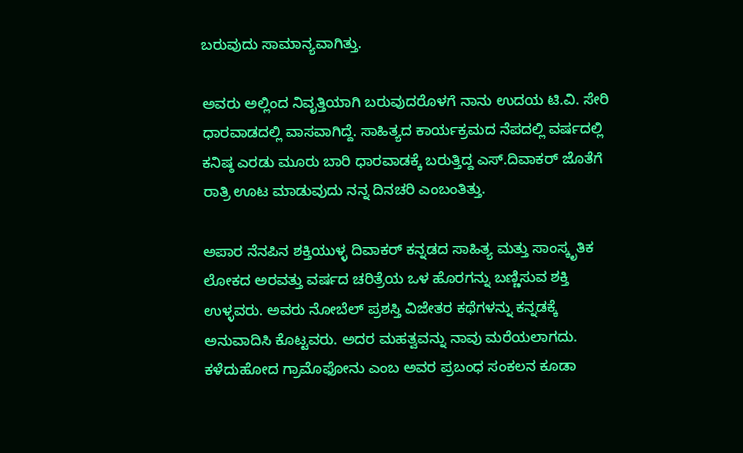ಬರುವುದು ಸಾಮಾನ್ಯವಾಗಿತ್ತು.

ಅವರು ಅಲ್ಲಿಂದ ನಿವೃತ್ತಿಯಾಗಿ ಬರುವುದರೊಳಗೆ ನಾನು ಉದಯ ಟಿ.ವಿ. ಸೇರಿ ಧಾರವಾಡದಲ್ಲಿ ವಾಸವಾಗಿದ್ದೆ. ಸಾಹಿತ್ಯದ ಕಾರ್ಯಕ್ರಮದ ನೆಪದಲ್ಲಿ ವರ್ಷದಲ್ಲಿ ಕನಿಷ್ಠ ಎರಡು ಮೂರು ಬಾರಿ ಧಾರವಾಡಕ್ಕೆ ಬರುತ್ತಿದ್ದ ಎಸ್.ದಿವಾಕರ್ ಜೊತೆಗೆ ರಾತ್ರಿ ಊಟ ಮಾಡುವುದು ನನ್ನ ದಿನಚರಿ ಎಂಬಂತಿತ್ತು.

ಅಪಾರ ನೆನಪಿನ ಶಕ್ತಿಯುಳ್ಳ ದಿವಾಕರ್ ಕನ್ನಡದ ಸಾಹಿತ್ಯ ಮತ್ತು ಸಾಂಸ್ಕೃತಿಕ ಲೋಕದ ಅರವತ್ತು ವರ್ಷದ ಚರಿತ್ರೆಯ ಒಳ ಹೊರಗನ್ನು ಬಣ್ಣಿಸುವ ಶಕ್ತಿ ಉಳ್ಳವರು. ಅವರು ನೋಬೆಲ್ ಪ್ರಶಸ್ತಿ ವಿಜೇತರ ಕಥೆಗಳನ್ನು ಕನ್ನಡಕ್ಕೆ ಅನುವಾದಿಸಿ ಕೊಟ್ಟವರು. ಅದರ ಮಹತ್ವವನ್ನು ನಾವು ಮರೆಯಲಾಗದು. ಕಳೆದುಹೋದ ಗ್ರಾಮೊಫೋನು ಎಂಬ ಅವರ ಪ್ರಬಂಧ ಸಂಕಲನ ಕೂಡಾ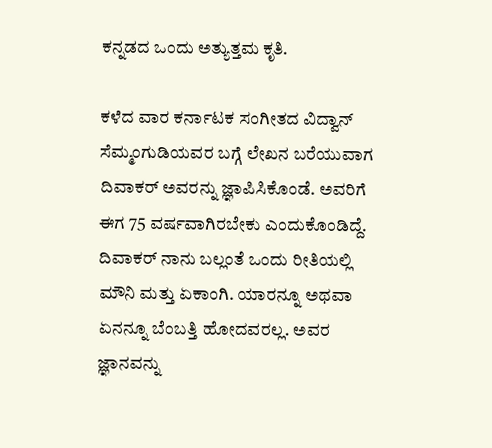ಕನ್ನಡದ ಒಂದು ಅತ್ಯುತ್ತಮ ಕೃತಿ.

ಕಳೆದ ವಾರ ಕರ್ನಾಟಕ ಸಂಗೀತದ ವಿದ್ವಾನ್ ಸೆಮ್ಮಂಗುಡಿಯವರ ಬಗ್ಗೆ ಲೇಖನ ಬರೆಯುವಾಗ ದಿವಾಕರ್ ಅವರನ್ನು ಜ್ಞಾಪಿಸಿಕೊಂಡೆ. ಅವರಿಗೆ ಈಗ 75 ವರ್ಷವಾಗಿರಬೇಕು ಎಂದುಕೊಂಡಿದ್ದೆ. ದಿವಾಕರ್ ನಾನು ಬಲ್ಲಂತೆ ಒಂದು ರೀತಿಯಲ್ಲಿ ಮೌನಿ ಮತ್ತು ಏಕಾಂಗಿ. ಯಾರನ್ನೂ ಅಥವಾ ಏನನ್ನೂ ಬೆಂಬತ್ತಿ ಹೋದವರಲ್ಲ. ಅವರ ಜ್ಞಾನವನ್ನು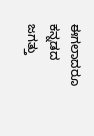ಈಗಲಾದರೂ ಕನ್ನಡದ ಜಗತ್ತು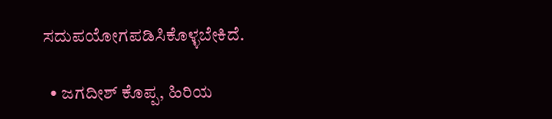ಸದುಪಯೋಗಪಡಿಸಿಕೊಳ್ಳಬೇಕಿದೆ.

  • ಜಗದೀಶ್ ಕೊಪ್ಪ, ಹಿರಿಯ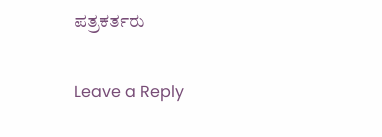ಪತ್ರಕರ್ತರು

Leave a Reply